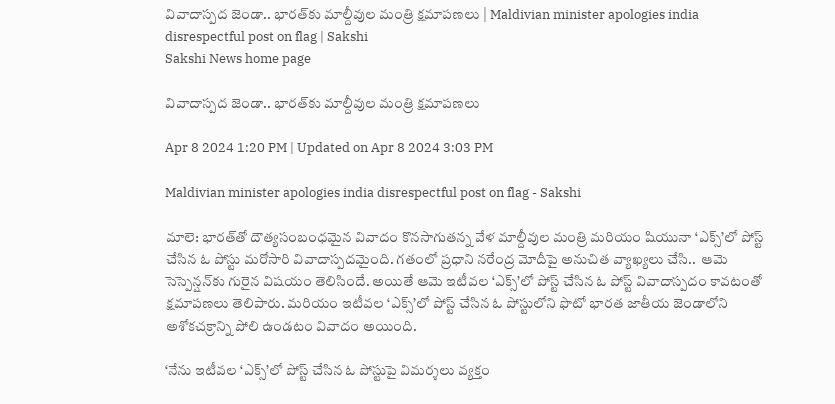వివాదాస్పద జెండా.. భారత్‌కు మాల్దీవుల మంత్రి క్షమాపణలు | Maldivian minister apologies india disrespectful post on flag | Sakshi
Sakshi News home page

వివాదాస్పద జెండా.. భారత్‌కు మాల్దీవుల మంత్రి క్షమాపణలు

Apr 8 2024 1:20 PM | Updated on Apr 8 2024 3:03 PM

Maldivian minister apologies india disrespectful post on flag - Sakshi

మాలె: భారత్‌తో దౌత్యసంబంధమైన వివాదం కొనసాగుతన్న వేళ మాల్దీవుల మంత్రి మరియం షియునా ‘ఎక్స్‌’లో పోస్ట్‌ చేసిన ఓ పోస్టు మరోసారి వివాదాస్పదమైంది. గతంలో ప్రధాని నరేంద్ర మోదీపై అనుచిత వ్యాఖ్యలు చేసి..  ఆమె సెస్పెన్షన్‌కు గురైన విషయం తెలిసిందే. అయితే ఆమె ఇటీవల ‘ఎక్స్‌’లో పోస్ట్‌ చేసిన ఓ పోస్ట్‌ వివాదాస్పదం కావటంతో క్షమాపణలు తెలిపారు. మరియం ఇటీవల ‘ఎక్స్‌’లో పోస్ట్‌ చేసిన ఓ పోస్టులోని ఫొటో భారత జాతీయ జెండాలోని అశోకచక్రాన్ని పోలి ఉండటం వివాదం అయింది.

‘నేను ఇటీవల ‘ఎక్స్‌’లో పోస్ట్‌ చేసిన ఓ పోస్టుపై విమర్శలు వ్యక్తం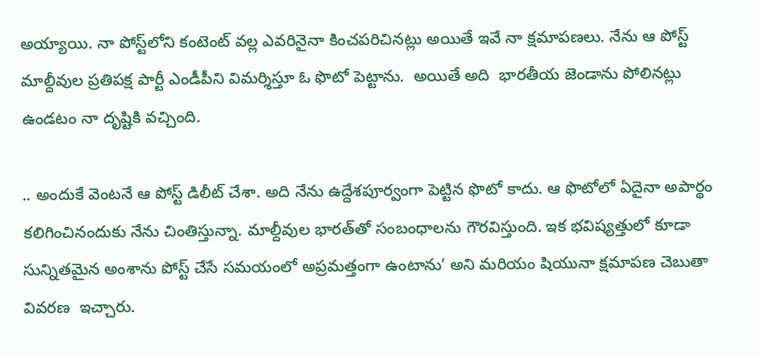అయ్యాయి. నా పోస్ట్‌లోని కంటెంట్‌ వల్ల ఎవరినైనా కించపరిచినట్లు అయితే ఇవే నా క్షమాపణలు. నేను ఆ పోస్ట్‌ మాల్దీవుల ప్రతిపక్ష పార్టీ ఎండీపీని విమర్శిస్తూ ఓ ఫొటో పెట్టాను.  అయితే అది  భారతీయ జెండాను పోలినట్లు ఉండటం నా దృష్టికి వచ్చింది.

.. అందుకే వెంటనే ఆ పోస్ట్‌ డిలీట్‌ చేశా. అది నేను ఉద్దేశపూర్వంగా పెట్టిన ఫొటో కాదు. ఆ ఫొటోలో ఏదైనా అపార్థం కలిగించినందుకు నేను చింతిస్తున్నా. మాల్దీవుల భారత్‌తో సంబంధాలను గౌరవిస్తుంది. ఇక భవిష్యత్తులో కూడా సున్నితమైన అంశాను పోస్ట్‌ చేసే సమయంలో అప్రమత్తంగా ఉంటాను’ అని మరియం షియునా క్షమాపణ చెబుతా వివరణ  ఇచ్చారు.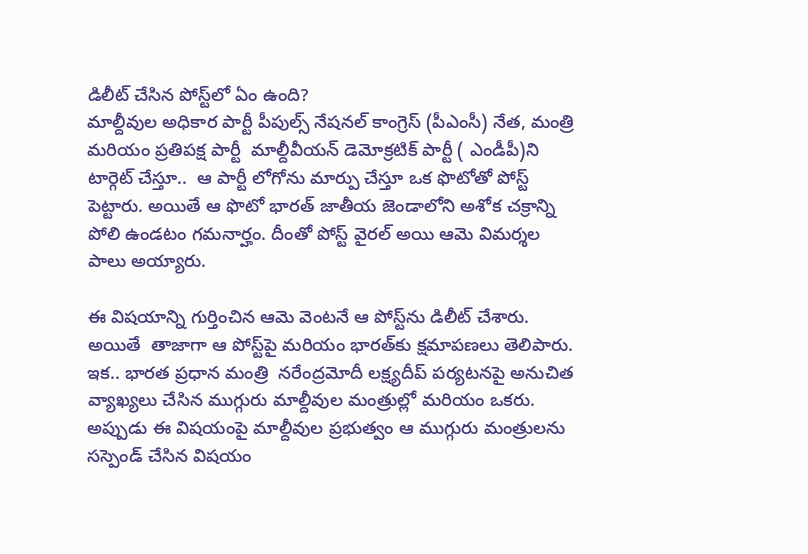డిలీట్‌ చేసిన పోస్ట్‌లో ఏం ఉంది?
మాల్దీవుల అధికార పార్టీ పీపుల్స్‌ నేషనల్‌ కాంగ్రెస్ (పీఎంసీ) నేత, మంత్రి మరియం ప్రతిపక్ష పార్టీ  మాల్దీవీయన్‌ డెమోక్రటిక్‌ పార్టీ ( ఎండీపీ)ని టార్గెట్‌ చేస్తూ..  ఆ పార్టీ లోగోను మార్పు చేస్తూ ఒక ఫొటోతో పోస్ట్‌ పెట్టారు. అయితే ఆ ఫొటో భారత్‌ జాతీయ జెండాలోని అశోక చక్రాన్ని పోలి ఉండటం గమనార్హం. దీంతో పోస్ట్‌ వైరల్‌ అయి ఆమె విమర్శల పాలు అయ్యారు.

ఈ విషయాన్ని గుర్తించిన ఆమె వెంటనే ఆ పోస్ట్‌ను డిలీట్‌ చేశారు. అయితే  తాజాగా ఆ పోస్ట్‌పై మరియం భారత్‌కు క్షమాపణలు తెలిపారు. ఇక.. భారత ప్రధాన మంత్రి  నరేంద్రమోదీ లక్ష్యదీప్‌ పర్యటనపై అనుచిత వ్యాఖ్యలు చేసిన ముగ్గురు మాల్దీవుల మంత్రుల్లో మరియం ఒకరు. అప్పుడు ఈ విషయంపై మాల్దీవుల ప్రభుత్వం ఆ ముగ్గురు మం‍త్రులను సస్పెండ్‌ చేసిన విషయం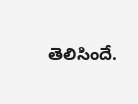తెలిసిందే.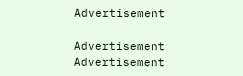Advertisement

Advertisement
Advertisement